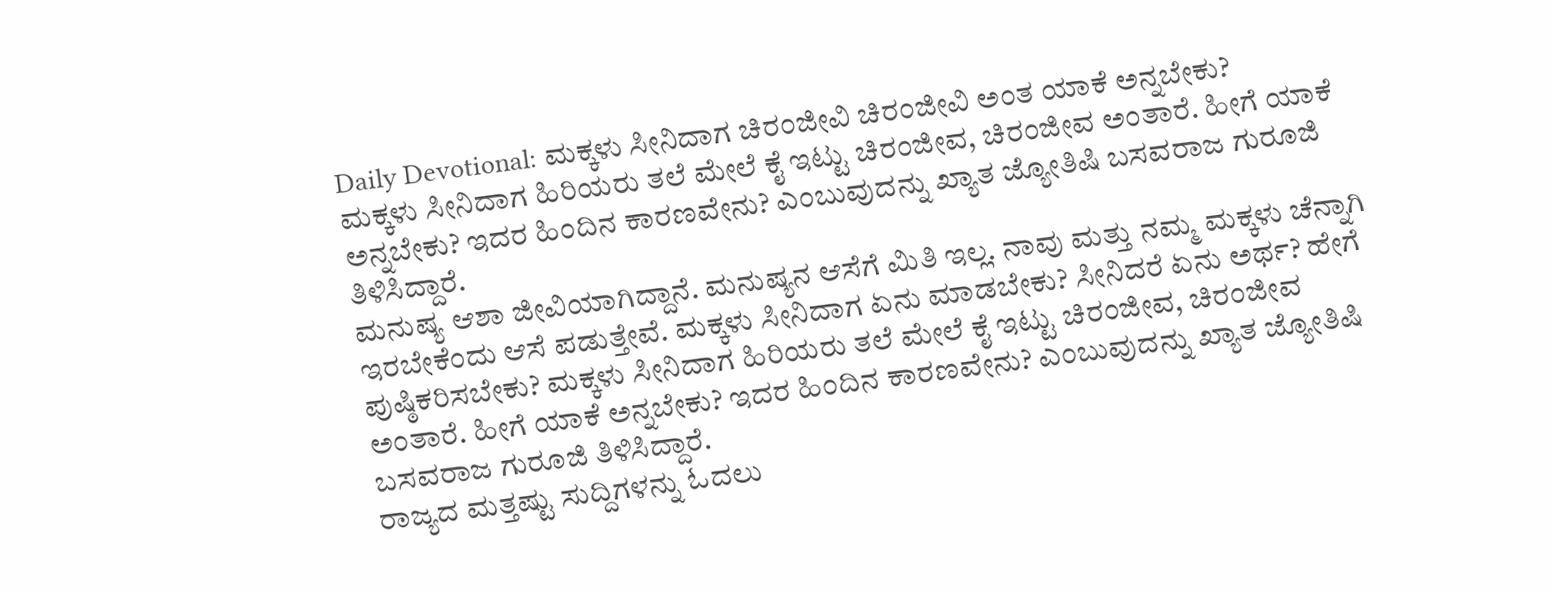Daily Devotional: ಮಕ್ಕಳು ಸೀನಿದಾಗ ಚಿರಂಜೀವಿ ಚಿರಂಜೀವಿ ಅಂತ ಯಾಕೆ ಅನ್ನಬೇಕು?
ಮಕ್ಕಳು ಸೀನಿದಾಗ ಹಿರಿಯರು ತಲೆ ಮೇಲೆ ಕೈ ಇಟ್ಟು ಚಿರಂಜೀವ, ಚಿರಂಜೀವ ಅಂತಾರೆ. ಹೀಗೆ ಯಾಕೆ ಅನ್ನಬೇಕು? ಇದರ ಹಿಂದಿನ ಕಾರಣವೇನು? ಎಂಬುವುದನ್ನು ಖ್ಯಾತ ಜ್ಯೋತಿಷಿ ಬಸವರಾಜ ಗುರೂಜಿ ತಿಳಿಸಿದ್ದಾರೆ.
ಮನುಷ್ಯ ಆಶಾ ಜೀವಿಯಾಗಿದ್ದಾನೆ. ಮನುಷ್ಯನ ಆಸೆಗೆ ಮಿತಿ ಇಲ್ಲ. ನಾವು ಮತ್ತು ನಮ್ಮ ಮಕ್ಕಳು ಚೆನ್ನಾಗಿ ಇರಬೇಕೆಂದು ಆಸೆ ಪಡುತ್ತೇವೆ. ಮಕ್ಕಳು ಸೀನಿದಾಗ ಏನು ಮಾಡಬೇಕು? ಸೀನಿದರೆ ಏನು ಅರ್ಥ? ಹೇಗೆ ಪುಷ್ಠಿಕರಿಸಬೇಕು? ಮಕ್ಕಳು ಸೀನಿದಾಗ ಹಿರಿಯರು ತಲೆ ಮೇಲೆ ಕೈ ಇಟ್ಟು ಚಿರಂಜೀವ, ಚಿರಂಜೀವ ಅಂತಾರೆ. ಹೀಗೆ ಯಾಕೆ ಅನ್ನಬೇಕು? ಇದರ ಹಿಂದಿನ ಕಾರಣವೇನು? ಎಂಬುವುದನ್ನು ಖ್ಯಾತ ಜ್ಯೋತಿಷಿ ಬಸವರಾಜ ಗುರೂಜಿ ತಿಳಿಸಿದ್ದಾರೆ.
ರಾಜ್ಯದ ಮತ್ತಷ್ಟು ಸುದ್ದಿಗಳನ್ನು ಓದಲು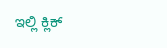ಇಲ್ಲಿ ಕ್ಲಿಕ್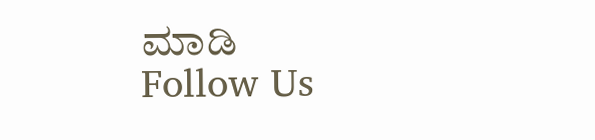ಮಾಡಿ
Follow Us